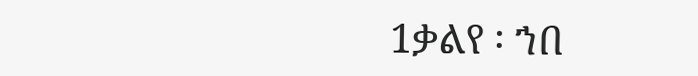1ቃልየ ፡ ኀበ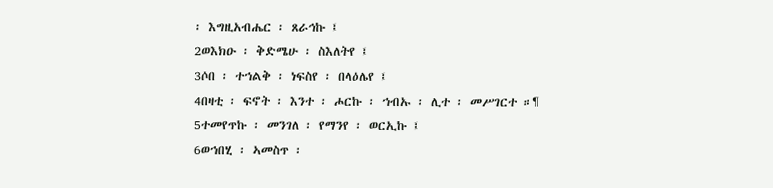፡ እግዚአብሔር ፡ ጸራኅኩ ፤
2ወእክዑ ፡ ቅድሜሁ ፡ ስእለትየ ፤
3ሶበ ፡ ተኀልቅ ፡ ነፍስየ ፡ በላዕሌየ ፤
4በዛቲ ፡ ፍኖት ፡ እንተ ፡ ሖርኩ ፡ ኀብኡ ፡ ሊተ ፡ መሥገርተ ።¶
5ተመየጥኩ ፡ መንገለ ፡ የማንየ ፡ ወርኢኩ ፤
6ወኀበሂ ፡ ኣመስጥ ፡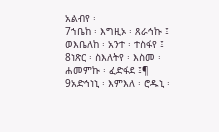አልብየ ፡
7ኀቤከ ፡ እግዚኦ ፡ ጸራኅኩ ፤ ወእቤለከ ፡ አንተ ፡ ተስፋየ ፤
8ነጽር ፡ ስእለትየ ፡ እስመ ፡ ሐመምኩ ፡ ፈድፋደ ፤¶
9አድኅነኒ ፡ እምእለ ፡ ሮዱኒ ፡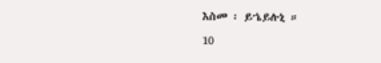እስመ ፡ ይኄይሉኒ ።
10